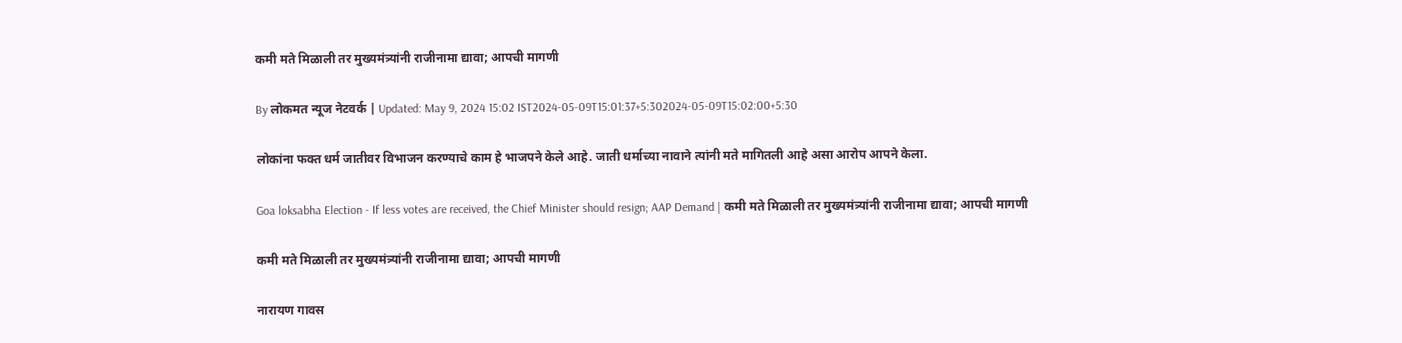कमी मते मिळाली तर मुख्यमंत्र्यांनी राजीनामा द्यावा; आपची मागणी

By लोकमत न्यूज नेटवर्क | Updated: May 9, 2024 15:02 IST2024-05-09T15:01:37+5:302024-05-09T15:02:00+5:30

लोकांना फक्त धर्म जातीवर विभाजन करण्याचे काम हे भाजपने केले आहे. जाती धर्माच्या नावाने त्यांनी मते मागितली आहे असा आरोप आपने केला.

Goa loksabha Election - If less votes are received, the Chief Minister should resign; AAP Demand | कमी मते मिळाली तर मुख्यमंत्र्यांनी राजीनामा द्यावा; आपची मागणी

कमी मते मिळाली तर मुख्यमंत्र्यांनी राजीनामा द्यावा; आपची मागणी

नारायण गावस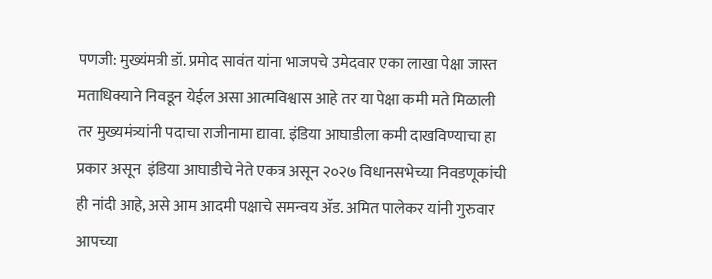पणजी: मुख्यंमत्री डॉ. प्रमोद सावंत यांना भाजपचे उमेदवार एका लाखा पेक्षा जास्त मताधिक्याने निवडून येईल असा आत्मविश्वास आहे तर या पेक्षा कमी मते मिळाली तर मुख्यमंत्र्यांनी पदाचा राजीनामा द्यावा. इंडिया आघाडीला कमी दाखविण्याचा हा प्रकार असून  इंडिया आघाडीचे नेते एकत्र असून २०२७ विधानसभेच्या निवडणूकांची ही नांदी आहे, असे आम आदमी पक्षाचे समन्वय ॲड. अमित पालेकर यांनी गुरुवार आपच्या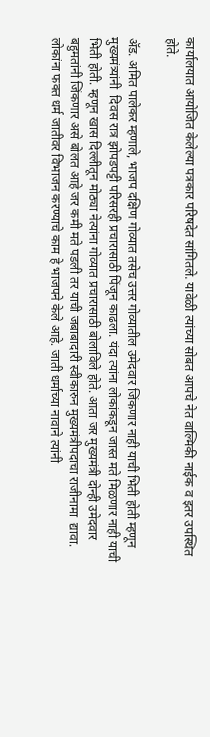कार्यालयात आयोजित केलेल्या पत्रकार परिषदेत सांगितले. यावेळी त्यांच्या सोबत आपचे नेत वाल्मिकी नाईक व इतर उपस्थित होते.

ॲड. अमित पालेकर म्हणाले, भाजप दक्षिण गोव्यात तसेच उत्तर गोव्यातील उमेदवार जिंकणार नाही याची भिती होती म्हणून मुख्यमंत्र्यांनी  दिवस रात्र झोपडपट्टी परिसरही प्रचारासाठी पिंजून काढला. यंदा त्यांना लोकांकडून जास्त मते मिळणार नाही याची भिती होती. म्हणून खास दिल्लीतून मोठ्या नेत्यांना गोव्यात प्रचारासाठी बोलाविले होते. आता जर मुख्यमंत्री दोन्ही उमेदवार बहुमतांनी जिंकणार असे बोलत आहे जर कमी मते पडली तर याची जबाबादारी स्वीकारुन मुख्यमंत्रीपदाचा राजीनामा  द्यावा. लोकांना फक्त धर्म जातीवर विभाजन करण्याचे काम हे भाजपने केले आहे. जाती धर्माच्या नावाने त्यांनी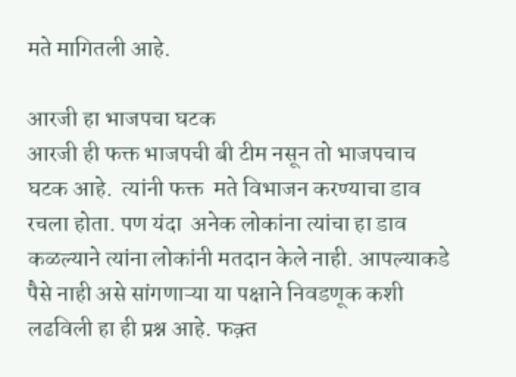मते मागितली आहे.

आरजी हा भाजपचा घटक
आरजी ही फक्त भाजपची बी टीम नसून तो भाजपचाच घटक आहे.  त्यांनी फक्त  मते विभाजन करण्याचा डाव रचला होता. पण यंदा  अनेक लोकांना त्यांचा हा डाव कळल्याने त्यांना लोकांनी मतदान केले नाही. आपल्याकडे पैसे नाही असे सांगणाऱ्या या पक्षाने निवडणूक कशी लढविली हा ही प्रश्न आहे. फक़्त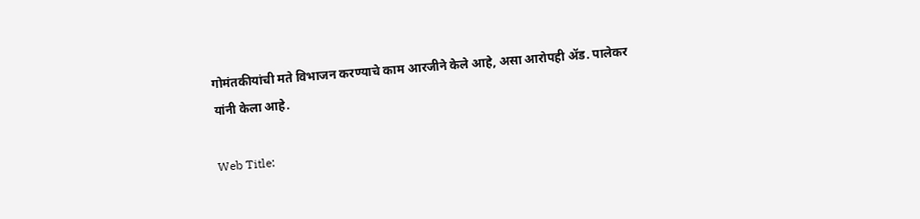गोमंतकीयांची मते विभाजन करण्याचे काम आरजीने केले आहे, असा आरोपही ॲड. पालेकर यांनी केला आहे.

Web Title: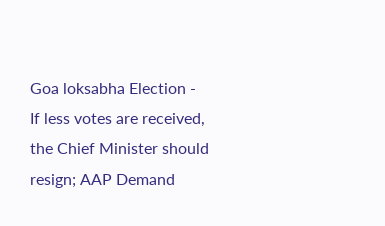Goa loksabha Election - If less votes are received, the Chief Minister should resign; AAP Demand